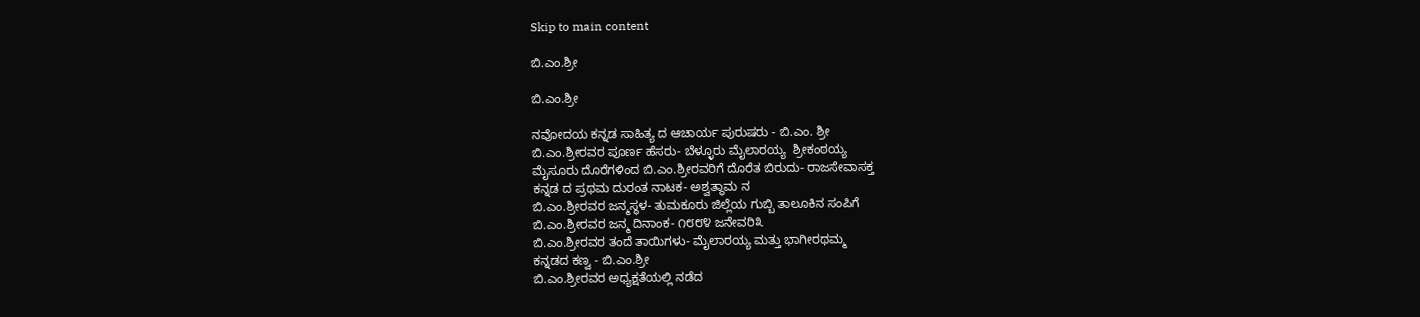Skip to main content

ಬಿ.ಎಂ.ಶ್ರೀ

ಬಿ.ಎಂ.ಶ್ರೀ

ನವೋದಯ ಕನ್ನಡ ಸಾಹಿತ್ಯ ದ ಆಚಾರ್ಯ ಪುರುಷರು ‌- ಬಿ.ಎಂ. ಶ್ರೀ
ಬಿ.ಎಂ.ಶ್ರೀರವರ ಪೂರ್ಣ ಹೆಸರು- ಬೆಳ್ಳೂರು ಮೈಲಾರಯ್ಯ  ಶ್ರೀಕಂಠಯ್ಯ
ಮೈಸೂರು ದೊರೆಗಳಿಂದ ಬಿ.ಎಂ.ಶ್ರೀರವರಿಗೆ ದೊರೆತ ಬಿರುದು- ರಾಜಸೇವಾಸಕ್ತ
ಕನ್ನಡ ದ ಪ್ರಥಮ ದುರಂತ ನಾಟಕ- ಅಶ್ವತ್ಥಾಮ ನ
ಬಿ.ಎಂ.ಶ್ರೀರವರ ಜನ್ಮಸ್ಥಳ- ತುಮಕೂರು ಜಿಲ್ಲೆಯ ಗುಬ್ಬಿ ತಾಲೂಕಿನ ಸಂಪಿಗೆ
ಬಿ.ಎಂ.ಶ್ರೀರವರ ಜನ್ಮ ದಿನಾಂಕ- ೧೮೮೪ ಜನೇವರಿ೩
ಬಿ.ಎಂ.ಶ್ರೀರವರ ತಂದೆ ತಾಯಿಗಳು- ಮೈಲಾರಯ್ಯ ಮತ್ತು ಭಾಗೀರಥಮ್ಮ
ಕನ್ನಡದ ಕಣ್ವ - ಬಿ.ಎಂ.ಶ್ರೀ
ಬಿ.ಎಂ.ಶ್ರೀರವರ ಅಧ್ಯಕ್ಷತೆಯಲ್ಲಿ ನಡೆದ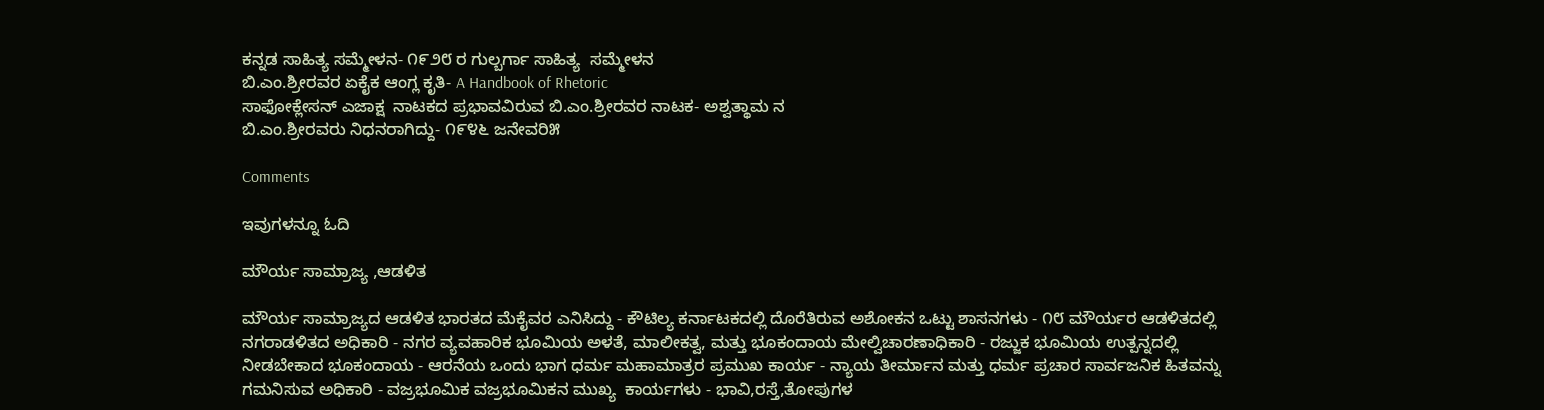ಕನ್ನಡ ಸಾಹಿತ್ಯ ಸಮ್ಮೇಳನ- ೧೯೨೮ ರ ಗುಲ್ಬರ್ಗಾ ಸಾಹಿತ್ಯ  ಸಮ್ಮೇಳನ
ಬಿ.ಎಂ.ಶ್ರೀರವರ ಏಕೈಕ ಆಂಗ್ಲ ಕೃತಿ- A Handbook of Rhetoric
ಸಾಫೋಕ್ಲೇಸನ್ ಎಜಾಕ್ಷ  ನಾಟಕದ ಪ್ರಭಾವವಿರುವ ಬಿ.ಎಂ.ಶ್ರೀರವರ ನಾಟಕ- ಅಶ್ವತ್ಥಾಮ ನ
ಬಿ.ಎಂ.ಶ್ರೀರವರು ನಿಧನರಾಗಿದ್ದು- ೧೯೪೬ ಜನೇವರಿ೫

Comments

ಇವುಗಳನ್ನೂ ಓದಿ

ಮೌರ್ಯ ಸಾಮ್ರಾಜ್ಯ ,ಆಡಳಿತ

ಮೌರ್ಯ ಸಾಮ್ರಾಜ್ಯದ ಆಡಳಿತ ಭಾರತದ ಮೆಕೈವರ ಎನಿಸಿದ್ದು - ಕೌಟಿಲ್ಯ ಕರ್ನಾಟಕದಲ್ಲಿ ದೊರೆತಿರುವ ಅಶೋಕನ ಒಟ್ಟು ಶಾಸನಗಳು - ೧೮ ಮೌರ್ಯರ ಆಡಳಿತದಲ್ಲಿ ನಗರಾಡಳಿತದ ಅಧಿಕಾರಿ - ನಗರ ವ್ಯವಹಾರಿಕ ಭೂಮಿಯ ಅಳತೆ, ಮಾಲೀಕತ್ವ, ಮತ್ತು ಭೂಕಂದಾಯ ಮೇಲ್ವಿಚಾರಣಾಧಿಕಾರಿ - ರಜ್ಜುಕ ಭೂಮಿಯ ಉತ್ಪನ್ನದಲ್ಲಿ ನೀಡಬೇಕಾದ ಭೂಕಂದಾಯ - ಆರನೆಯ ಒಂದು ಭಾಗ ಧರ್ಮ ಮಹಾಮಾತ್ರರ ಪ್ರಮುಖ ಕಾರ್ಯ - ನ್ಯಾಯ ತೀರ್ಮಾನ ಮತ್ತು ಧರ್ಮ ಪ್ರಚಾರ ಸಾರ್ವಜನಿಕ ಹಿತವನ್ನು ಗಮನಿಸುವ ಅಧಿಕಾರಿ - ವಜ್ರಭೂಮಿಕ ವಜ್ರಭೂಮಿಕನ ಮುಖ್ಯ  ಕಾರ್ಯಗಳು - ಭಾವಿ,ರಸ್ತೆ,ತೋಪುಗಳ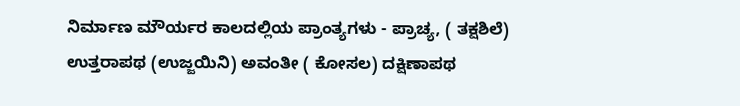ನಿರ್ಮಾಣ ಮೌರ್ಯರ ಕಾಲದಲ್ಲಿಯ ಪ್ರಾಂತ್ಯಗಳು - ಪ್ರಾಚ್ಯ, ( ತಕ್ಷಶಿಲೆ) ಉತ್ತರಾಪಥ (ಉಜ್ಜಯಿನಿ) ಅವಂತೀ ( ಕೋಸಲ) ದಕ್ಷಿಣಾಪಥ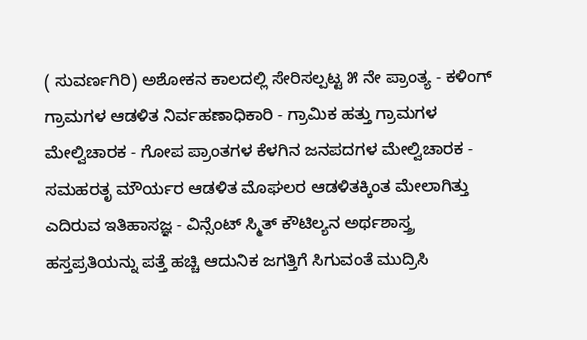( ಸುವರ್ಣಗಿರಿ) ಅಶೋಕನ ಕಾಲದಲ್ಲಿ ಸೇರಿಸಲ್ಪಟ್ಟ ೫ ನೇ ಪ್ರಾಂತ್ಯ - ಕಳಿಂಗ್ ಗ್ರಾಮಗಳ ಆಡಳಿತ ನಿರ್ವಹಣಾಧಿಕಾರಿ - ಗ್ರಾಮಿಕ ಹತ್ತು ಗ್ರಾಮಗಳ ಮೇಲ್ವಿಚಾರಕ - ಗೋಪ ಪ್ರಾಂತಗಳ ಕೆಳಗಿನ ಜನಪದಗಳ ಮೇಲ್ವಿಚಾರಕ - ಸಮಹರತೃ ಮೌರ್ಯರ ಆಡಳಿತ ಮೊಘಲರ ಆಡಳಿತಕ್ಕಿಂತ ಮೇಲಾಗಿತ್ತು ಎದಿರುವ ಇತಿಹಾಸಜ್ಞ - ವಿನ್ಸೆಂಟ್ ಸ್ಮಿತ್ ಕೌಟಿಲ್ಯನ ಅರ್ಥಶಾಸ್ತ್ರ  ಹಸ್ತಪ್ರತಿಯನ್ನು ಪತ್ತೆ ಹಚ್ಚಿ ಆದುನಿಕ ಜಗತ್ತಿಗೆ ಸಿಗುವಂತೆ ಮುದ್ರಿಸಿ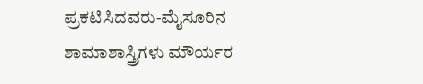ಪ್ರಕಟಿಸಿದವರು-ಮೈಸೂರಿನ ಶಾಮಾಶಾಸ್ತ್ರಿಗಳು ಮೌರ್ಯರ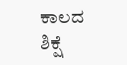ಕಾಲದ ಶಿಕ್ಷೆ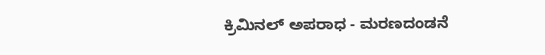ಕ್ರಿಮಿನಲ್ ಅಪರಾಧ - ಮರಣದಂಡನೆ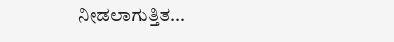ನೀಡಲಾಗುತ್ತಿತ...